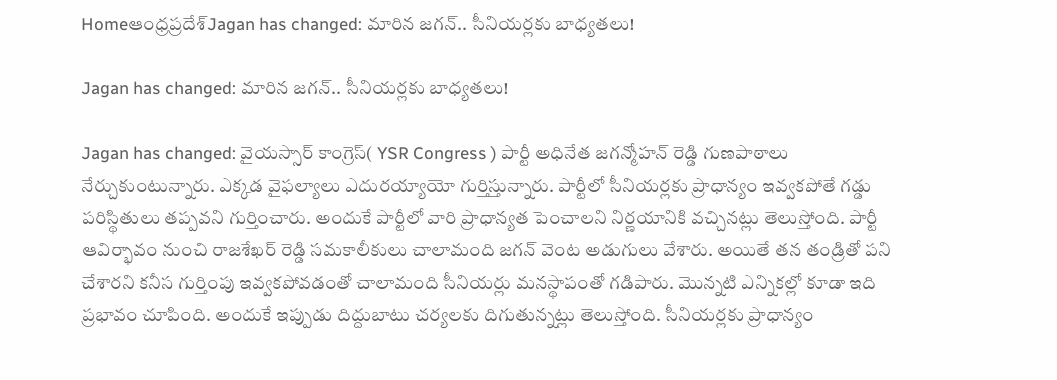Homeఆంధ్రప్రదేశ్‌Jagan has changed: మారిన జగన్.. సీనియర్లకు బాధ్యతలు!

Jagan has changed: మారిన జగన్.. సీనియర్లకు బాధ్యతలు!

Jagan has changed: వైయస్సార్ కాంగ్రెస్( YSR Congress ) పార్టీ అధినేత జగన్మోహన్ రెడ్డి గుణపాఠాలు నేర్చుకుంటున్నారు. ఎక్కడ వైఫల్యాలు ఎదురయ్యాయో గుర్తిస్తున్నారు. పార్టీలో సీనియర్లకు ప్రాధాన్యం ఇవ్వకపోతే గడ్డు పరిస్థితులు తప్పవని గుర్తించారు. అందుకే పార్టీలో వారి ప్రాధాన్యత పెంచాలని నిర్ణయానికి వచ్చినట్లు తెలుస్తోంది. పార్టీ ఆవిర్భావం నుంచి రాజశేఖర్ రెడ్డి సమకాలీకులు చాలామంది జగన్ వెంట అడుగులు వేశారు. అయితే తన తండ్రితో పని చేశారని కనీస గుర్తింపు ఇవ్వకపోవడంతో చాలామంది సీనియర్లు మనస్థాపంతో గడిపారు. మొన్నటి ఎన్నికల్లో కూడా ఇది ప్రభావం చూపింది. అందుకే ఇప్పుడు దిద్దుబాటు చర్యలకు దిగుతున్నట్లు తెలుస్తోంది. సీనియర్లకు ప్రాధాన్యం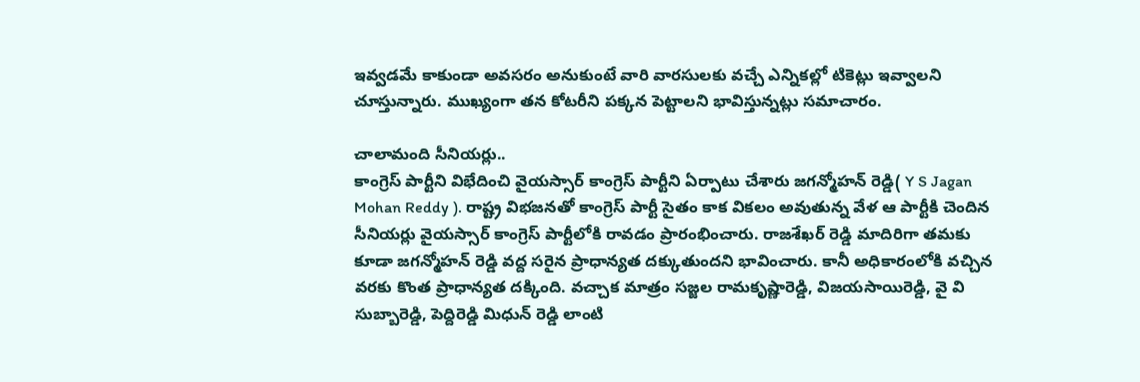ఇవ్వడమే కాకుండా అవసరం అనుకుంటే వారి వారసులకు వచ్చే ఎన్నికల్లో టికెట్లు ఇవ్వాలని చూస్తున్నారు. ముఖ్యంగా తన కోటరీని పక్కన పెట్టాలని భావిస్తున్నట్లు సమాచారం.

చాలామంది సీనియర్లు..
కాంగ్రెస్ పార్టీని విభేదించి వైయస్సార్ కాంగ్రెస్ పార్టీని ఏర్పాటు చేశారు జగన్మోహన్ రెడ్డి( Y S Jagan Mohan Reddy ). రాష్ట్ర విభజనతో కాంగ్రెస్ పార్టీ సైతం కాక వికలం అవుతున్న వేళ ఆ పార్టీకి చెందిన సీనియర్లు వైయస్సార్ కాంగ్రెస్ పార్టీలోకి రావడం ప్రారంభించారు. రాజశేఖర్ రెడ్డి మాదిరిగా తమకు కూడా జగన్మోహన్ రెడ్డి వద్ద సరైన ప్రాధాన్యత దక్కుతుందని భావించారు. కానీ అధికారంలోకి వచ్చిన వరకు కొంత ప్రాధాన్యత దక్కింది. వచ్చాక మాత్రం సజ్జల రామకృష్ణారెడ్డి, విజయసాయిరెడ్డి, వై వి సుబ్బారెడ్డి, పెద్దిరెడ్డి మిధున్ రెడ్డి లాంటి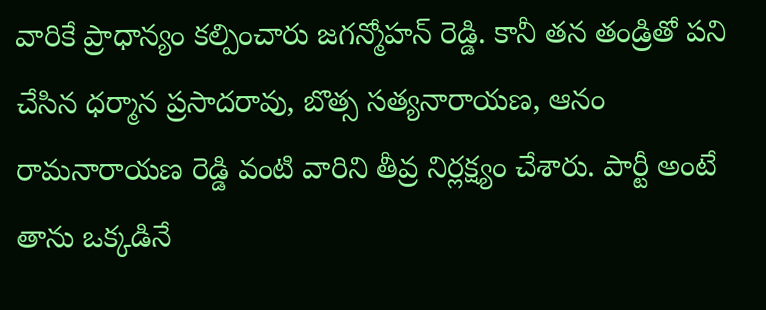వారికే ప్రాధాన్యం కల్పించారు జగన్మోహన్ రెడ్డి. కానీ తన తండ్రితో పని చేసిన ధర్మాన ప్రసాదరావు, బొత్స సత్యనారాయణ, ఆనం రామనారాయణ రెడ్డి వంటి వారిని తీవ్ర నిర్లక్ష్యం చేశారు. పార్టీ అంటే తాను ఒక్కడినే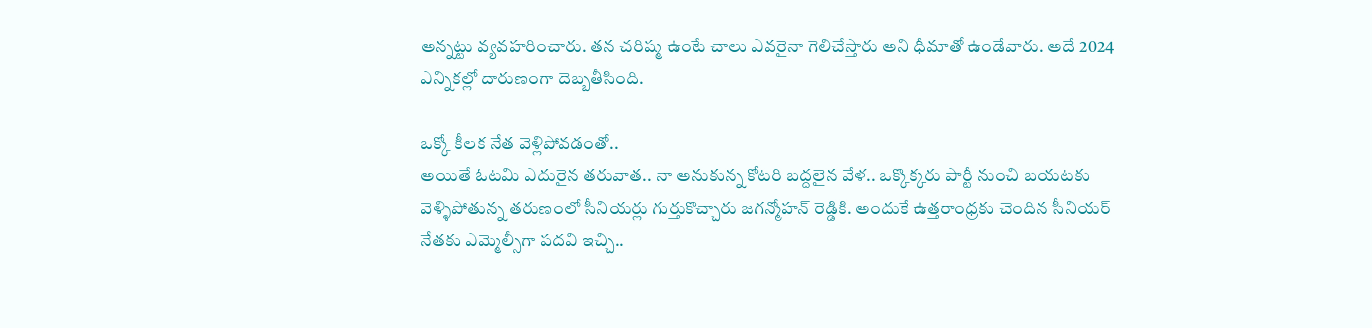అన్నట్టు వ్యవహరించారు. తన చరిష్మ ఉంటే చాలు ఎవరైనా గెలిచేస్తారు అని ధీమాతో ఉండేవారు. అదే 2024 ఎన్నికల్లో దారుణంగా దెబ్బతీసింది.

ఒక్కో కీలక నేత వెళ్లిపోవడంతో..
అయితే ఓటమి ఎదురైన తరువాత.. నా అనుకున్న కోటరి బద్దలైన వేళ.. ఒక్కొక్కరు పార్టీ నుంచి బయటకు వెళ్ళిపోతున్న తరుణంలో సీనియర్లు గుర్తుకొచ్చారు జగన్మోహన్ రెడ్డికి. అందుకే ఉత్తరాంధ్రకు చెందిన సీనియర్ నేతకు ఎమ్మెల్సీగా పదవి ఇచ్చి..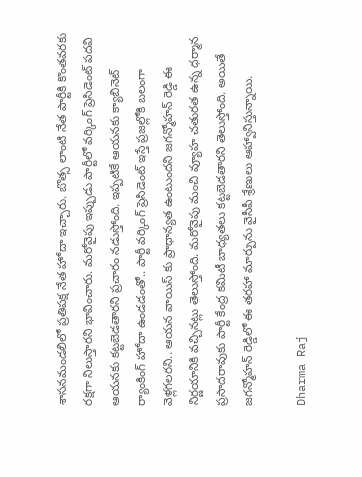శాసనమండలిలో ప్రతిపక్ష నేత హోదా ఇచ్చారు. బొత్స లాంటి నేత పార్టీకి కొంతవరకు రక్షగా నిలుస్తారని భావించారు. మరోవైపు ఇప్పుడు పార్టీలో వర్కింగ్ ప్రెసిడెంట్ పదవి ఆయనకు కట్టబెడతారని ప్రచారం నడుస్తోంది. ఇప్పటికే ఆయనకు క్యాబినెట్ ర్యాంకింగ్ హోదా ఉండడంతో.. పార్టీ వర్కింగ్ ప్రెసిడెంట్ ఇస్తే ప్రజల్లోకి బలంగా వెళ్లగలరని.. ఆయన వాయిస్ కు ప్రాధాన్యత ఉంటుందని జగన్మోహన్ రెడ్డి ఈ నిర్ణయానికి వచ్చినట్లు తెలుస్తోంది. మరోవైపు మంచి వ్యూహ చతురత ఉన్న ధర్మాన ప్రసాదరావుకు పార్టీ కేంద్ర కమిటీ బాధ్యతలు కట్టబెడతారని తెలుస్తోంది. అయితే జగన్మోహన్ రెడ్డిలో ఈ తరహా మార్పును వైసీపీ శ్రేణులు ఆహ్వానిస్తున్నాయి.

Dharma Raj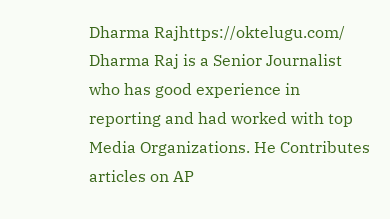Dharma Rajhttps://oktelugu.com/
Dharma Raj is a Senior Journalist who has good experience in reporting and had worked with top Media Organizations. He Contributes articles on AP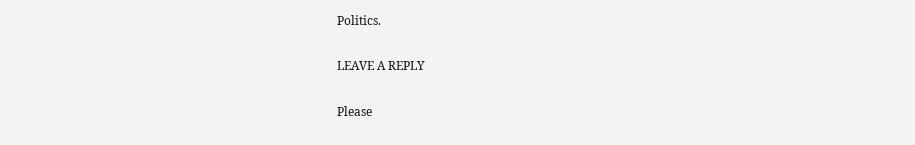Politics.

LEAVE A REPLY

Please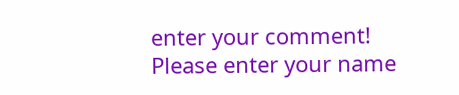enter your comment!
Please enter your name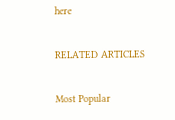here

RELATED ARTICLES

Most Popular